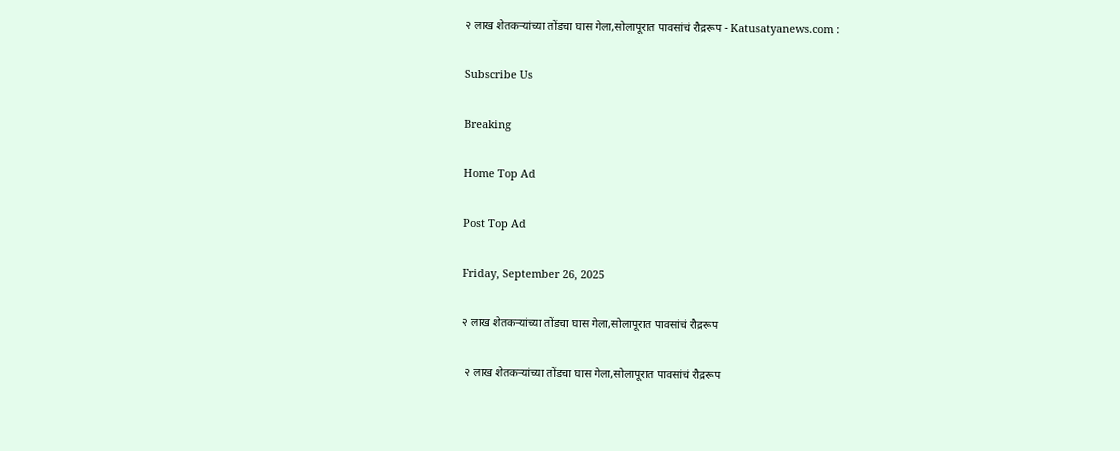२ लाख शेतकऱ्यांच्या तोंडचा घास गेला,सोलापूरात पावसांचं रौद्ररूप - Katusatyanews.com :

Subscribe Us

Breaking

Home Top Ad

Post Top Ad

Friday, September 26, 2025

२ लाख शेतकऱ्यांच्या तोंडचा घास गेला,सोलापूरात पावसांचं रौद्ररूप

 २ लाख शेतकऱ्यांच्या तोंडचा घास गेला,सोलापूरात पावसांचं रौद्ररूप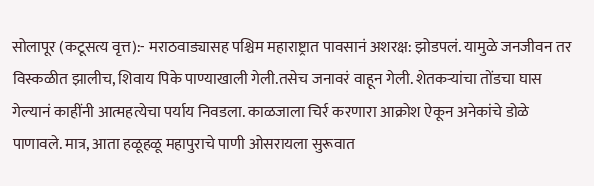सोलापूर (कटूसत्य वृत्त):- मराठवाड्यासह पश्चिम महाराष्ट्रात पावसानं अशरक्ष: झोडपलं. यामुळे जनजीवन तर विस्कळीत झालीच, शिवाय पिके पाण्याखाली गेली.तसेच जनावरं वाहून गेली. शेतकऱ्यांचा तोंडचा घास गेल्यानं काहींनी आत्महत्येचा पर्याय निवडला. काळजाला चिर्र करणारा आक्रोश ऐकून अनेकांचे डोळे पाणावले. मात्र, आता हळूहळू महापुराचे पाणी ओसरायला सुरूवात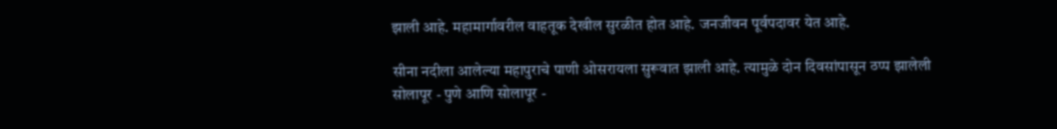झाली आहे. महामार्गावरील वाहतूक देखील सुरळीत होत आहे. जनजीवन पूर्वपदावर येत आहे.

सीना नदीला आलेल्या महापुराचे पाणी ओसरायला सुरूवात झाली आहे. त्यामुळे दोन दिवसांपासून ठप्प झालेली सोलापूर - पुणे आणि सोलापूर -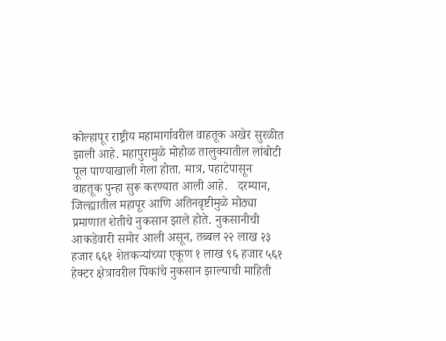कोल्हापूर राष्ट्रीय महामार्गावरील वाहतूक अखेर सुरळीत झाली आहे. महापुरामुळे मोहोळ तालुक्यातील लांबोटी पूल पाण्याखाली गेला होता. मात्र, पहाटेपासून वाहतूक पुन्हा सुरू करण्यात आली आहे.   दरम्यान, जिल्ह्यातील महापूर आणि अतिनवृष्टीमुळे मोठ्या प्रमाणात शेतीचे नुकसान झाले होते. नुकसानीची आकडेवारी समोर आली असून, तब्बल २२ लाख २३ हजार ६६१ शेतकऱ्यांच्या एकूण १ लाख ९६ हजार ५६१ हेक्टर क्षेत्रावरील पिकांचे नुकसान झाल्याची माहिती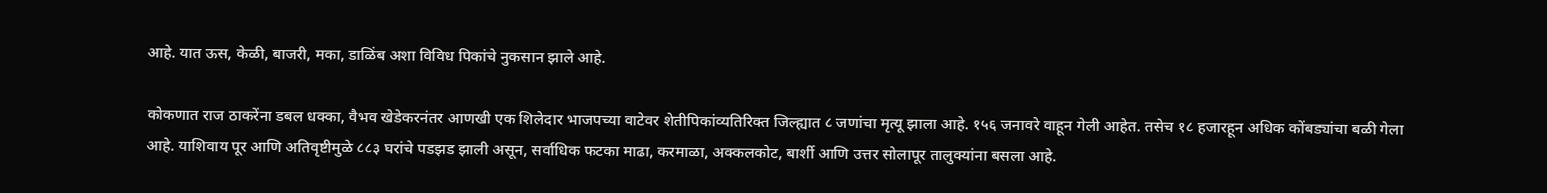आहे. यात ऊस, केळी, बाजरी, मका, डाळिंब अशा विविध पिकांचे नुकसान झाले आहे.

कोकणात राज ठाकरेंना डबल धक्का, वैभव खेडेकरनंतर आणखी एक शिलेदार भाजपच्या वाटेवर शेतीपिकांव्यतिरिक्त जिल्ह्यात ८ जणांचा मृत्यू झाला आहे. १५६ जनावरे वाहून गेली आहेत. तसेच १८ हजारहून अधिक कोंबड्यांचा बळी गेला आहे. याशिवाय पूर आणि अतिवृष्टीमुळे ८८३ घरांचे पडझड झाली असून, सर्वाधिक फटका माढा, करमाळा, अक्कलकोट, बार्शी आणि उत्तर सोलापूर तालुक्यांना बसला आहे.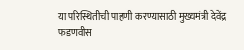या परिस्थितीची पाहणी करण्यासाठी मुख्यमंत्री देवेंद्र फडणवीस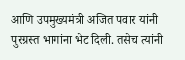आणि उपमुख्यमंत्री अजित पवार यांनी पुरग्रस्त भागांना भेट दिली. तसेच त्यांनी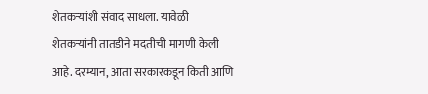शेतकऱ्यांशी संवाद साधला. यावेळी शेतकऱ्यांनी तातडीने मदतीची मागणी केली आहे. दरम्यान, आता सरकारकडून किती आणि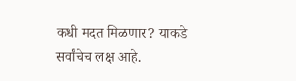कधी मदत मिळणार? याकडे सर्वांचेच लक्ष आहे.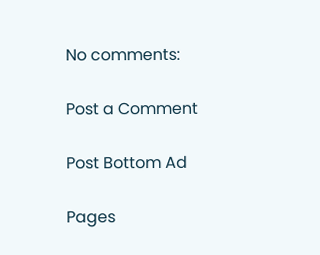No comments:

Post a Comment

Post Bottom Ad

Pages